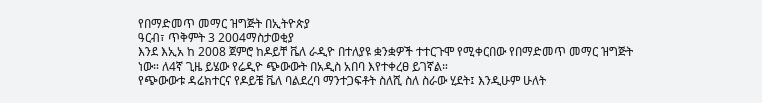የበማድመጥ መማር ዝግጅት በኢትዮጵያ
ዓርብ፣ ጥቅምት 3 2004ማስታወቂያ
እንደ እኢአ ከ 2008 ጀምሮ ከዶይቸ ቬለ ራዲዮ በተለያዩ ቋንቋዎች ተተርጉሞ የሚቀርበው የበማድመጥ መማር ዝግጅት ነው። ለ4ኛ ጊዜ ይሄው የሬዲዮ ጭውውት በአዲስ አበባ እየተቀረፀ ይገኛል።
የጭውውቱ ዳሬክተርና የዶይቼ ቬለ ባልደረባ ማንተጋፍቶት ስለሺ ስለ ስራው ሂደት፤ እንዲሁም ሁለት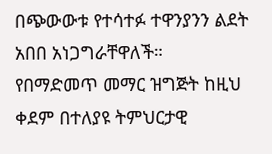በጭውውቱ የተሳተፉ ተዋንያንን ልደት አበበ አነጋግራቸዋለች።
የበማድመጥ መማር ዝግጅት ከዚህ ቀደም በተለያዩ ትምህርታዊ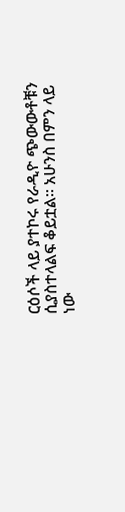ርዕሶች ላይ ያተኮሩ የራዲዮ ጭውውቶቹን ሲያስተላልፍ ቆይቷል። አሁንስ በምን ላይ ነው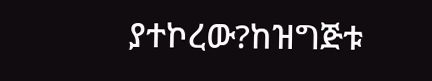ያተኮረው?ከዝግጅቱ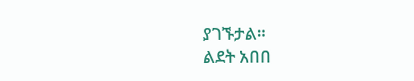ያገኙታል።
ልደት አበበ